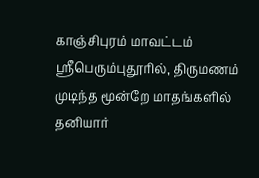காஞ்சிபுரம் மாவட்டம் ஸ்ரீபெரும்புதூரில், திருமணம் முடிந்த மூன்றே மாதங்களில் தனியார்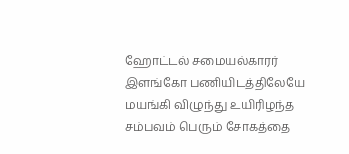ஹோட்டல் சமையல்காரர் இளங்கோ பணியிடத்திலேயே மயங்கி விழுந்து உயிரிழந்த சம்பவம் பெரும் சோகத்தை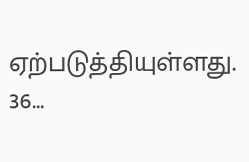ஏற்படுத்தியுள்ளது. 36…